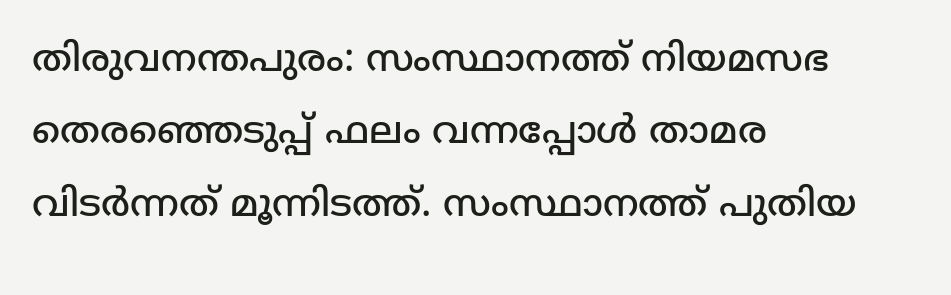തിരുവനന്തപുരം: സംസ്ഥാനത്ത് നിയമസഭ തെരഞ്ഞെടുപ്പ് ഫലം വന്നപ്പോൾ താമര വിടർന്നത് മൂന്നിടത്ത്. സംസ്ഥാനത്ത് പുതിയ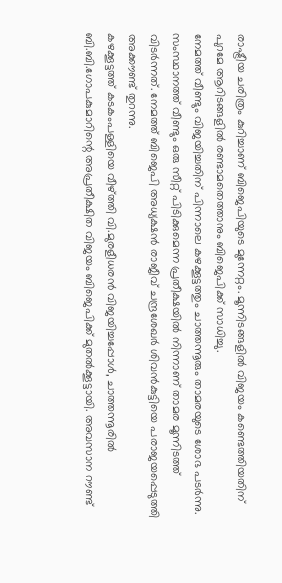രാഷ്ട്രീയ ചരിത്രം കുറിച്ചാണ് ബിജെപിയുടെ മുന്നേറ്റം. മൂന്നിടങ്ങളിൽ വിജയം കണ്ടെത്തിയതിന് പുറമേ ആറിടങ്ങളിൽ രണ്ടാമതെത്താനും ബിജെപിക്ക് സാധിച്ചു.
നേമത്ത് വീണ്ടും വിജയിച്ചതിന് പിന്നാലെ കഴക്കൂട്ടത്തും ചാത്തന്നൂരും താമരയുടെ ശോഭ പടർന്നു. സംസ്ഥാനത്ത് വീണ്ടും ഒരു സീറ്റ് പിടിക്കുമെന്ന പ്രതീക്ഷയിൽ നിന്നാണ് താമര മൂന്നിടത്ത് വിടർന്നത്. നേമത്ത് ബിജെപി അധ്യക്ഷൻ രാജീവ് ചന്ദ്രശേഖർ ശിവൻകുട്ടിയെ പരാജയപ്പെടുത്തി അക്കൗണ്ട് തുറന്നു.
കഴക്കൂട്ടത്ത് കടകംപള്ളിയെ വീഴ്ത്തി വി.മുരളീധരൻ വിജയിച്ചപ്പോൾ, ചാത്തന്നൂരിൽ ബി.ബി.ഗോപകുമാറിന്റെ അപ്രതീക്ഷിത വിജയം ബിജെപിക്ക് മുതൽക്കൂട്ടായി. അവസാന റൗണ്ട്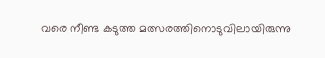വരെ നീണ്ട കടുത്ത മത്സരത്തിനൊടുവിലായിരുന്നു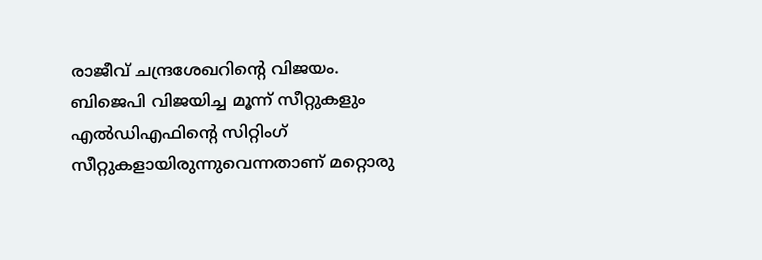രാജീവ് ചന്ദ്രശേഖറിന്റെ വിജയം.
ബിജെപി വിജയിച്ച മൂന്ന് സീറ്റുകളും എൽഡിഎഫിന്റെ സിറ്റിംഗ് സീറ്റുകളായിരുന്നുവെന്നതാണ് മറ്റൊരു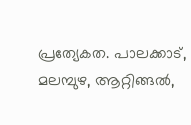പ്രത്യേകത. പാലക്കാട്, മലമ്പുഴ, ആറ്റിങ്ങൽ,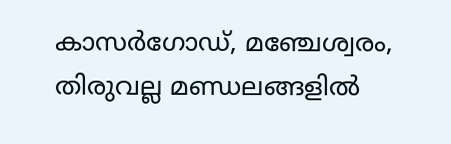കാസർഗോഡ്, മഞ്ചേശ്വരം, തിരുവല്ല മണ്ഡലങ്ങളിൽ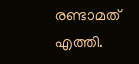രണ്ടാമത് എത്തി.